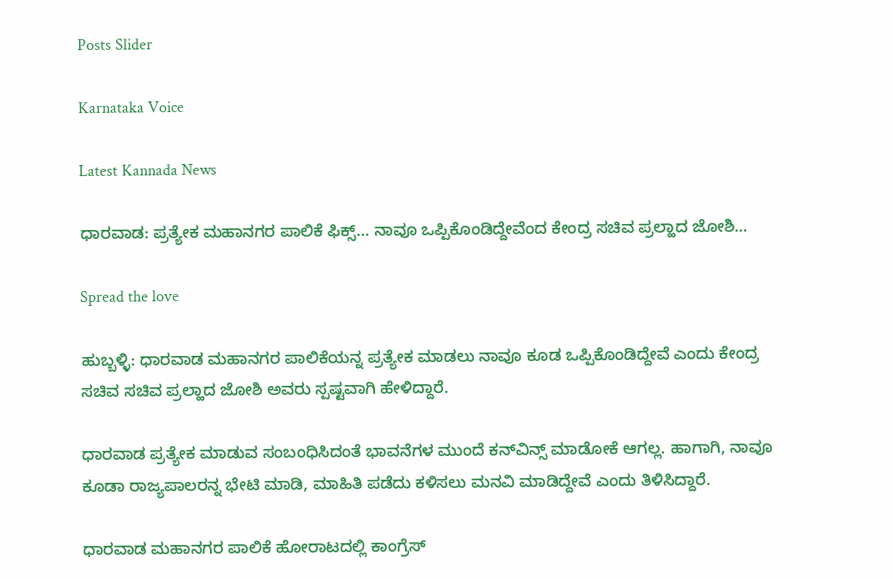Posts Slider

Karnataka Voice

Latest Kannada News

ಧಾರವಾಡ: ಪ್ರತ್ಯೇಕ ಮಹಾನಗರ ಪಾಲಿಕೆ ಫಿಕ್ಸ್… ನಾವೂ ಒಪ್ಪಿಕೊಂಡಿದ್ದೇವೆಂದ ಕೇಂದ್ರ ಸಚಿವ ಪ್ರಲ್ಹಾದ‌ ಜೋಶಿ…

Spread the love

ಹುಬ್ಬಳ್ಳಿ: ಧಾರವಾಡ ಮಹಾನಗರ ಪಾಲಿಕೆಯನ್ನ ಪ್ರತ್ಯೇಕ ಮಾಡಲು ನಾವೂ ಕೂಡ ಒಪ್ಪಿಕೊಂಡಿದ್ದೇವೆ ಎಂದು ಕೇಂದ್ರ ಸಚಿವ ಸಚಿವ ಪ್ರಲ್ಹಾದ ಜೋಶಿ ಅವರು ಸ್ಪಷ್ಟವಾಗಿ ಹೇಳಿದ್ದಾರೆ.

ಧಾರವಾಡ ಪ್ರತ್ಯೇಕ ಮಾಡುವ ಸಂಬಂಧಿಸಿದಂತೆ ಭಾವನೆಗಳ ಮುಂದೆ ಕನ್‌ವಿನ್ಸ್ ಮಾಡೋಕೆ ಆಗಲ್ಲ. ಹಾಗಾಗಿ, ನಾವೂ ಕೂಡಾ ರಾಜ್ಯಪಾಲರನ್ನ ಭೇಟಿ ಮಾಡಿ, ಮಾಹಿತಿ ಪಡೆದು ಕಳಿಸಲು ಮನವಿ ಮಾಡಿದ್ದೇವೆ ಎಂದು ತಿಳಿಸಿದ್ದಾರೆ.

ಧಾರವಾಡ ಮಹಾನಗರ ಪಾಲಿಕೆ ಹೋರಾಟದಲ್ಲಿ ಕಾಂಗ್ರೆಸ್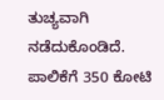ತುಚ್ಯವಾಗಿ ನಡೆದುಕೊಂಡಿದೆ. ಪಾಲಿಕೆಗೆ 350 ಕೋಟಿ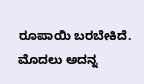ರೂಪಾಯಿ ಬರಬೇಕಿದೆ. ಮೊದಲು ಅದನ್ನ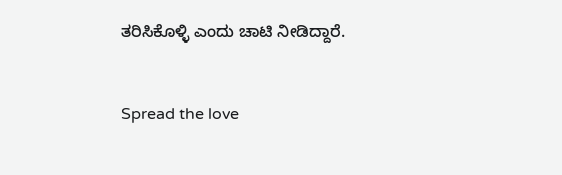ತರಿಸಿಕೊಳ್ಳಿ ಎಂದು ಚಾಟಿ ನೀಡಿದ್ದಾರೆ.


Spread the love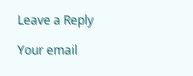Leave a Reply

Your email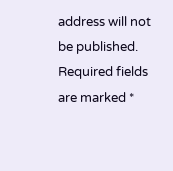address will not be published. Required fields are marked *